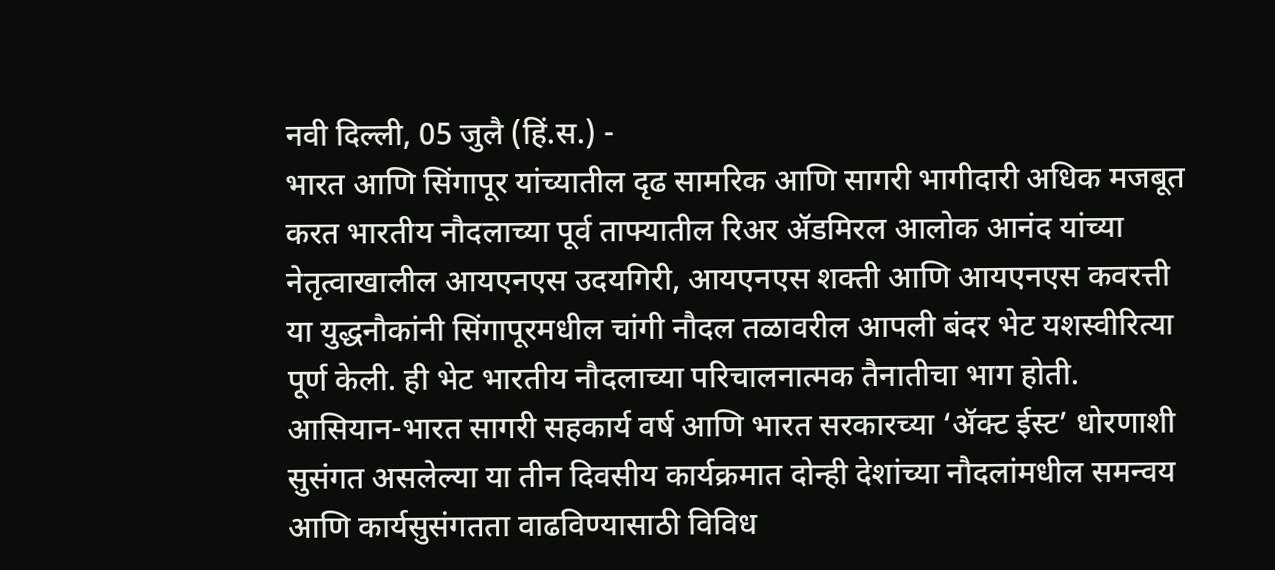नवी दिल्ली, 05 जुलै (हिं.स.) -
भारत आणि सिंगापूर यांच्यातील दृढ सामरिक आणि सागरी भागीदारी अधिक मजबूत करत भारतीय नौदलाच्या पूर्व ताफ्यातील रिअर ॲडमिरल आलोक आनंद यांच्या नेतृत्वाखालील आयएनएस उदयगिरी, आयएनएस शक्ती आणि आयएनएस कवरत्ती या युद्धनौकांनी सिंगापूरमधील चांगी नौदल तळावरील आपली बंदर भेट यशस्वीरित्या पूर्ण केली. ही भेट भारतीय नौदलाच्या परिचालनात्मक तैनातीचा भाग होती.
आसियान-भारत सागरी सहकार्य वर्ष आणि भारत सरकारच्या ‘ॲक्ट ईस्ट’ धोरणाशी सुसंगत असलेल्या या तीन दिवसीय कार्यक्रमात दोन्ही देशांच्या नौदलांमधील समन्वय आणि कार्यसुसंगतता वाढविण्यासाठी विविध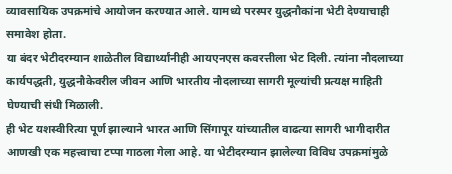व्यावसायिक उपक्रमांचे आयोजन करण्यात आले. यामध्ये परस्पर युद्धनौकांना भेटी देण्याचाही समावेश होता.
या बंदर भेटीदरम्यान शाळेतील विद्यार्थ्यांनीही आयएनएस कवरत्तीला भेट दिली. त्यांना नौदलाच्या कार्यपद्धती, युद्धनौकेवरील जीवन आणि भारतीय नौदलाच्या सागरी मूल्यांची प्रत्यक्ष माहिती घेण्याची संधी मिळाली.
ही भेट यशस्वीरित्या पूर्ण झाल्याने भारत आणि सिंगापूर यांच्यातील वाढत्या सागरी भागीदारीत आणखी एक महत्त्वाचा टप्पा गाठला गेला आहे. या भेटीदरम्यान झालेल्या विविध उपक्रमांमुळे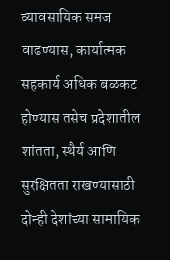व्यावसायिक समज वाढण्यास, कार्यात्मक सहकार्य अधिक बळकट होण्यास तसेच प्रदेशातील शांतता, स्थैर्य आणि सुरक्षितता राखण्यासाठी दोन्ही देशांच्या सामायिक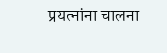प्रयत्नांना चालना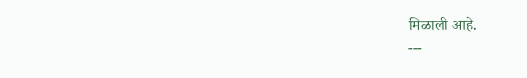मिळाली आहे.
---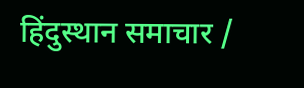हिंदुस्थान समाचार /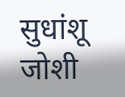सुधांशू जोशी